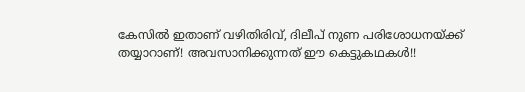കേസില്‍ ഇതാണ് വഴിതിരിവ്, ദിലീപ് നുണ പരിശോധനയ്ക്ക് തയ്യാറാണ്! അവസാനിക്കുന്നത് ഈ കെട്ടുകഥകള്‍!!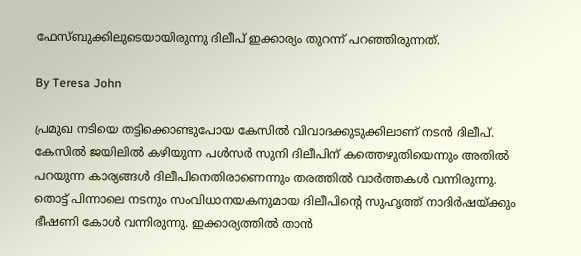ഫേസ്ബുക്കിലുടെയായിരുന്നു ദിലീപ് ഇക്കാര്യം തുറന്ന് പറഞ്ഞിരുന്നത്.

By Teresa John

പ്രമുഖ നടിയെ തട്ടിക്കൊണ്ടുപോയ കേസില്‍ വിവാദക്കുടുക്കിലാണ് നടന്‍ ദിലീപ്. കേസില്‍ ജയിലില്‍ കഴിയുന്ന പള്‍സര്‍ സുനി ദിലീപിന് കത്തെഴുതിയെന്നും അതില്‍ പറയുന്ന കാര്യങ്ങള്‍ ദിലീപിനെതിരാണെന്നും തരത്തില്‍ വാര്‍ത്തകള്‍ വന്നിരുന്നു. തൊട്ട് പിന്നാലെ നടനും സംവിധാനയകനുമായ ദിലീപിന്റെ സുഹൃത്ത് നാദിര്‍ഷയ്ക്കും ഭീഷണി കോള്‍ വന്നിരുന്നു. ഇക്കാര്യത്തില്‍ താന്‍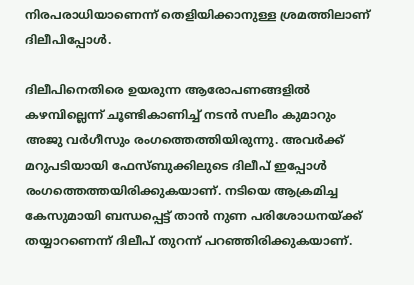നിരപരാധിയാണെന്ന് തെളിയിക്കാനുള്ള ശ്രമത്തിലാണ് ദിലീപിപ്പോള്‍.

ദിലീപിനെതിരെ ഉയരുന്ന ആരോപണങ്ങളില്‍ കഴമ്പില്ലെന്ന് ചൂണ്ടികാണിച്ച് നടന്‍ സലീം കുമാറും അജു വര്‍ഗീസും രംഗത്തെത്തിയിരുന്നു. അവര്‍ക്ക് മറുപടിയായി ഫേസ്ബുക്കിലുടെ ദിലീപ് ഇപ്പോള്‍ രംഗത്തെത്തയിരിക്കുകയാണ്. നടിയെ ആക്രമിച്ച കേസുമായി ബന്ധപ്പെട്ട് താന്‍ നുണ പരിശോധനയ്ക്ക് തയ്യാറണെന്ന് ദിലീപ് തുറന്ന് പറഞ്ഞിരിക്കുകയാണ്.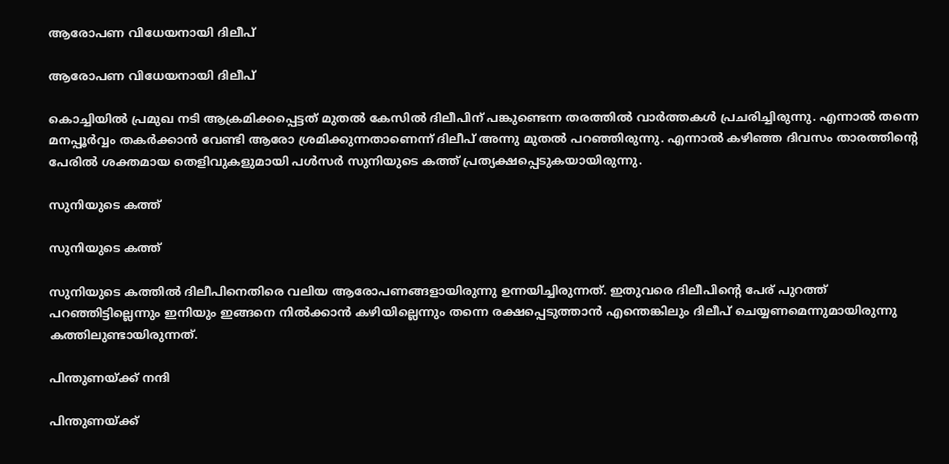ആരോപണ വിധേയനായി ദിലീപ്

ആരോപണ വിധേയനായി ദിലീപ്

കൊച്ചിയില്‍ പ്രമുഖ നടി ആക്രമിക്കപ്പെട്ടത് മുതല്‍ കേസില്‍ ദിലീപിന് പങ്കുണ്ടെന്ന തരത്തില്‍ വാര്‍ത്തകള്‍ പ്രചരിച്ചിരുന്നു. എന്നാല്‍ തന്നെ മനപ്പൂര്‍വ്വം തകര്‍ക്കാന്‍ വേണ്ടി ആരോ ശ്രമിക്കുന്നതാണെന്ന് ദിലീപ് അന്നു മുതല്‍ പറഞ്ഞിരുന്നു. എന്നാല്‍ കഴിഞ്ഞ ദിവസം താരത്തിന്റെ പേരില്‍ ശക്തമായ തെളിവുകളുമായി പള്‍സര്‍ സുനിയുടെ കത്ത് പ്രത്യക്ഷപ്പെടുകയായിരുന്നു.

സുനിയുടെ കത്ത്

സുനിയുടെ കത്ത്

സുനിയുടെ കത്തില്‍ ദിലീപിനെതിരെ വലിയ ആരോപണങ്ങളായിരുന്നു ഉന്നയിച്ചിരുന്നത്. ഇതുവരെ ദിലീപിന്റെ പേര് പുറത്ത് പറഞ്ഞിട്ടില്ലെന്നും ഇനിയും ഇങ്ങനെ നില്‍ക്കാന്‍ കഴിയില്ലെന്നും തന്നെ രക്ഷപ്പെടുത്താന്‍ എന്തെങ്കിലും ദിലീപ് ചെയ്യണമെന്നുമായിരുന്നു കത്തിലുണ്ടായിരുന്നത്.

പിന്തുണയ്ക്ക് നന്ദി

പിന്തുണയ്ക്ക്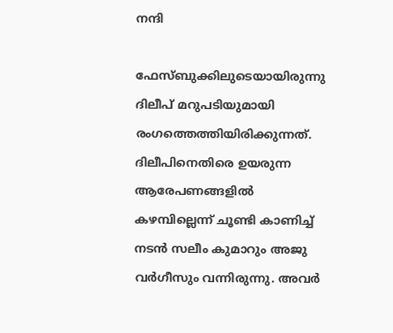നന്ദി

ഫേസ്ബുക്കിലുടെയായിരുന്നു ദിലീപ് മറുപടിയുമായി രംഗത്തെത്തിയിരിക്കുന്നത്. ദിലീപിനെതിരെ ഉയരുന്ന ആരേപണങ്ങളില്‍ കഴമ്പില്ലെന്ന് ചൂണ്ടി കാണിച്ച് നടന്‍ സലീം കുമാറും അജു വര്‍ഗീസും വന്നിരുന്നു. അവര്‍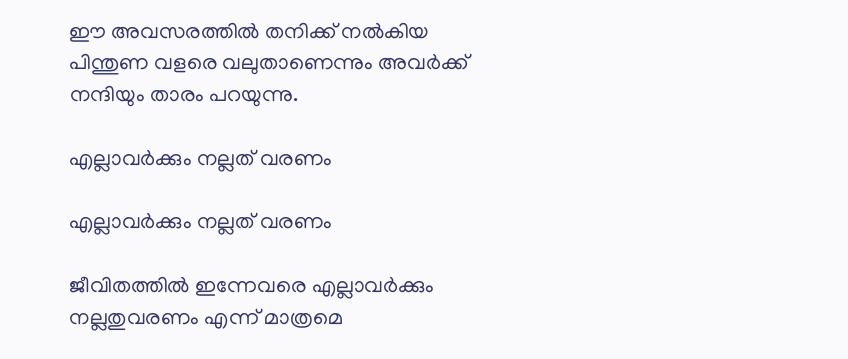ഈ അവസരത്തില്‍ തനിക്ക് നല്‍കിയ പിന്തുണ വളരെ വലുതാണെന്നും അവര്‍ക്ക് നന്ദിയും താരം പറയുന്നു.

എല്ലാവര്‍ക്കും നല്ലത് വരണം

എല്ലാവര്‍ക്കും നല്ലത് വരണം

ജീവിതത്തില്‍ ഇന്നേവരെ എല്ലാവര്‍ക്കും നല്ലതുവരണം എന്ന് മാത്രമെ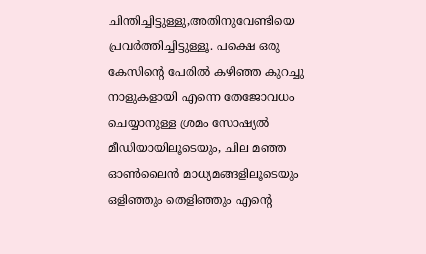ചിന്തിച്ചിട്ടുള്ളു,അതിനുവേണ്ടിയെ പ്രവര്‍ത്തിച്ചിട്ടുള്ളൂ. പക്ഷെ ഒരു കേസിന്റെ പേരില്‍ കഴിഞ്ഞ കുറച്ചു നാളുകളായി എന്നെ തേജോവധം ചെയ്യാനുള്ള ശ്രമം സോഷ്യല്‍ മീഡിയായിലൂടെയും, ചില മഞ്ഞ ഓണ്‍ലൈന്‍ മാധ്യമങ്ങളിലൂടെയും ഒളിഞ്ഞും തെളിഞ്ഞും എന്റെ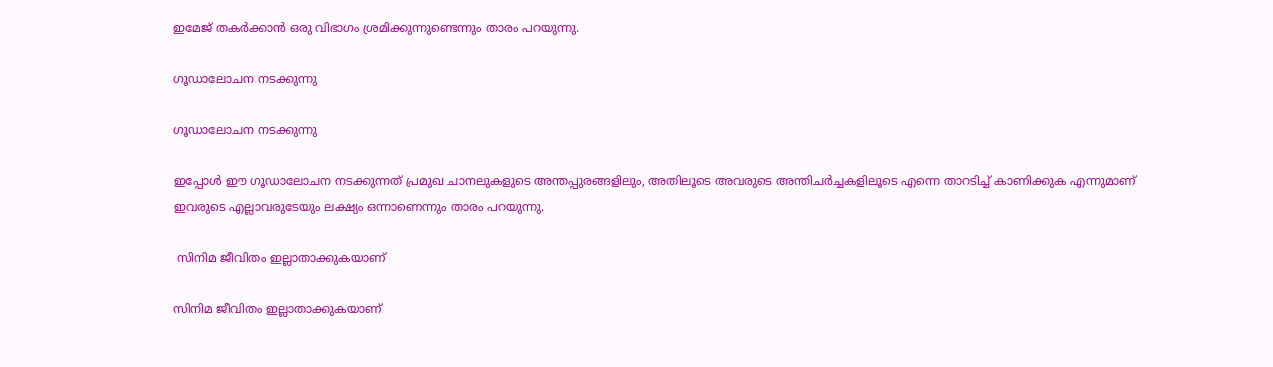ഇമേജ് തകര്‍ക്കാന്‍ ഒരു വിഭാഗം ശ്രമിക്കുന്നുണ്ടെന്നും താരം പറയുന്നു.

ഗൂഡാലോചന നടക്കുന്നു

ഗൂഡാലോചന നടക്കുന്നു

ഇപ്പോള്‍ ഈ ഗൂഡാലോചന നടക്കുന്നത് പ്രമുഖ ചാനലുകളുടെ അന്തപ്പുരങ്ങളിലും, അതിലൂടെ അവരുടെ അന്തിചര്‍ച്ചകളിലൂടെ എന്നെ താറടിച്ച് കാണിക്കുക എന്നുമാണ് ഇവരുടെ എല്ലാവരുടേയും ലക്ഷ്യം ഒന്നാണെന്നും താരം പറയുന്നു.

 സിനിമ ജീവിതം ഇല്ലാതാക്കുകയാണ്

സിനിമ ജീവിതം ഇല്ലാതാക്കുകയാണ്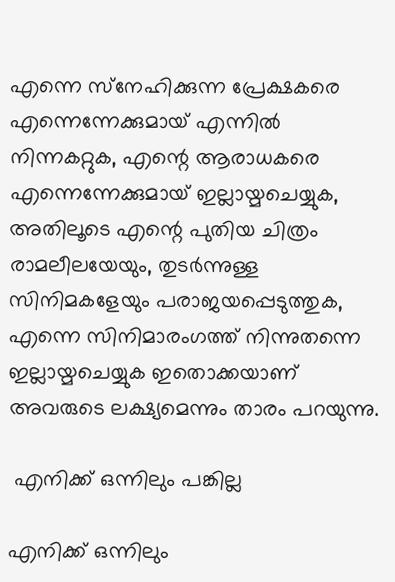എന്നെ സ്‌നേഹിക്കുന്ന പ്രേക്ഷകരെ എന്നെന്നേക്കുമായ് എന്നില്‍ നിന്നകറ്റുക, എന്റെ ആരാധകരെ എന്നെന്നേക്കുമായ് ഇല്ലായ്മചെയ്യുക, അതിലൂടെ എന്റെ പുതിയ ചിത്രം രാമലീലയേയും, തുടര്‍ന്നുള്ള സിനിമകളേയും പരാജയപ്പെടുത്തുക, എന്നെ സിനിമാരംഗത്ത് നിന്നുതന്നെ ഇല്ലായ്മചെയ്യുക ഇതൊക്കയാണ് അവരുടെ ലക്ഷ്യമെന്നും താരം പറയുന്നു.

 എനിക്ക് ഒന്നിലും പങ്കില്ല

എനിക്ക് ഒന്നിലും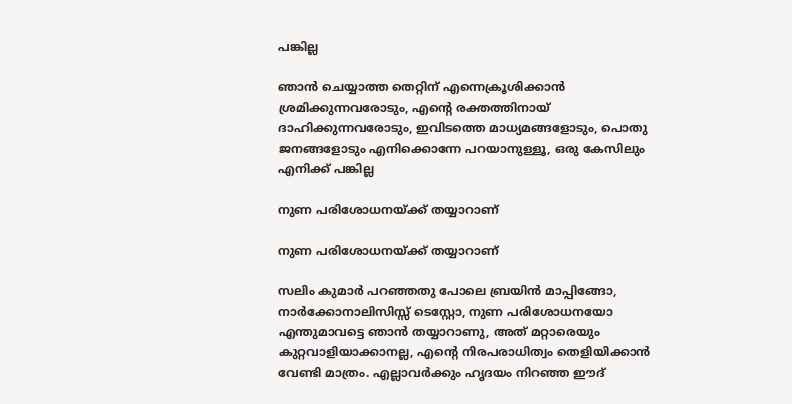പങ്കില്ല

ഞാന്‍ ചെയ്യാത്ത തെറ്റിന് എന്നെക്രൂശിക്കാന്‍ ശ്രമിക്കുന്നവരോടും, എന്റെ രക്തത്തിനായ് ദാഹിക്കുന്നവരോടും, ഇവിടത്തെ മാധ്യമങ്ങളോടും, പൊതു ജനങ്ങളോടും എനിക്കൊന്നേ പറയാനുള്ളൂ, ഒരു കേസിലും എനിക്ക് പങ്കില്ല

നുണ പരിശോധനയ്ക്ക് തയ്യാറാണ്

നുണ പരിശോധനയ്ക്ക് തയ്യാറാണ്

സലിം കുമാര്‍ പറഞ്ഞതു പോലെ ബ്രയിന്‍ മാപ്പിങ്ങോ, നാര്‍ക്കോനാലിസിസ്സ് ടെസ്റ്റോ, നുണ പരിശോധനയോ എന്തുമാവട്ടെ ഞാന്‍ തയ്യാറാണു, അത് മറ്റാരെയും കുറ്റവാളിയാക്കാനല്ല, എന്റെ നിരപരാധിത്വം തെളിയിക്കാന്‍ വേണ്ടി മാത്രം. എല്ലാവര്‍ക്കും ഹൃദയം നിറഞ്ഞ ഈദ്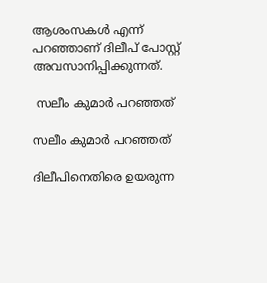ആശംസകള്‍ എന്ന് പറഞ്ഞാണ് ദിലീപ് പോസ്റ്റ് അവസാനിപ്പിക്കുന്നത്.

 സലീം കുമാര്‍ പറഞ്ഞത്

സലീം കുമാര്‍ പറഞ്ഞത്

ദിലീപിനെതിരെ ഉയരുന്ന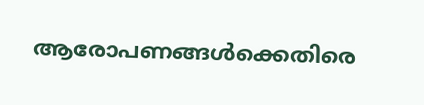ആരോപണങ്ങള്‍ക്കെതിരെ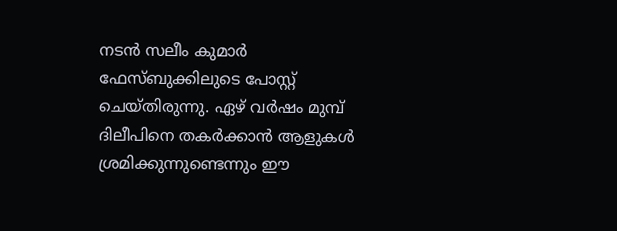നടന്‍ സലീം കുമാര്‍ ഫേസ്ബുക്കിലുടെ പോസ്റ്റ് ചെയ്തിരുന്നു. ഏഴ് വര്‍ഷം മുമ്പ് ദിലീപിനെ തകര്‍ക്കാന്‍ ആളുകള്‍ ശ്രമിക്കുന്നുണ്ടെന്നും ഈ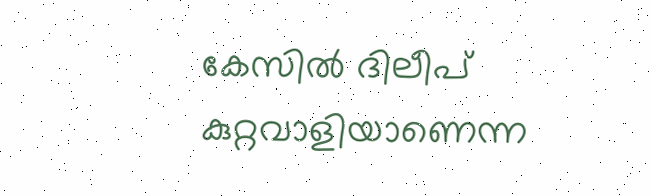കേസില്‍ ദിലീപ് കുറ്റവാളിയാണെന്ന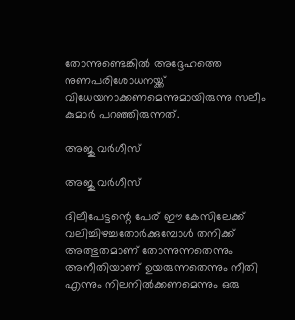തോന്നുണ്ടെങ്കില്‍ അദ്ദേഹത്തെ നുണപരിശോധനയ്ക്ക് വിധേയനാക്കണമെന്നുമായിരുന്നു സലീം കുമാര്‍ പറഞ്ഞിരുന്നത്.

അജു വര്‍ഗീസ്

അജു വര്‍ഗീസ്

ദിലീപേട്ടന്റെ പേര് ഈ കേസിലേക്ക് വലിച്ചിഴച്ചതോര്‍ക്കുമ്പോള്‍ തനിക്ക് അത്ഭുതമാണ് തോന്നുന്നതെന്നും അനീതിയാണ് ഉയരുന്നതെന്നും നീതി എന്നും നിലനില്‍ക്കണമെന്നും ഒരു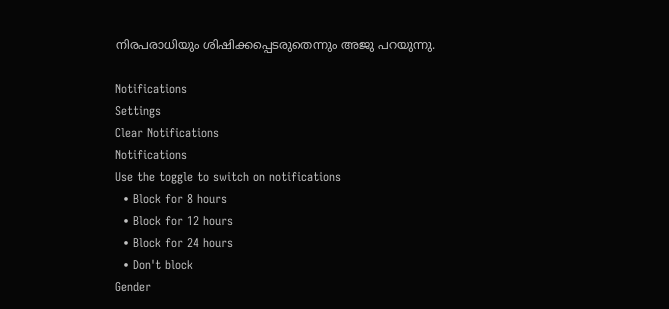നിരപരാധിയും ശിഷിക്കപ്പെടരുതെന്നും അജു പറയുന്നു.

Notifications
Settings
Clear Notifications
Notifications
Use the toggle to switch on notifications
  • Block for 8 hours
  • Block for 12 hours
  • Block for 24 hours
  • Don't block
Gender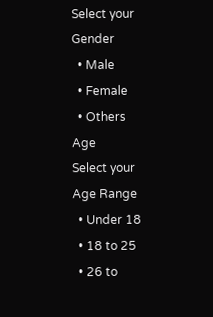Select your Gender
  • Male
  • Female
  • Others
Age
Select your Age Range
  • Under 18
  • 18 to 25
  • 26 to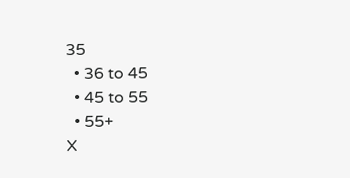35
  • 36 to 45
  • 45 to 55
  • 55+
X